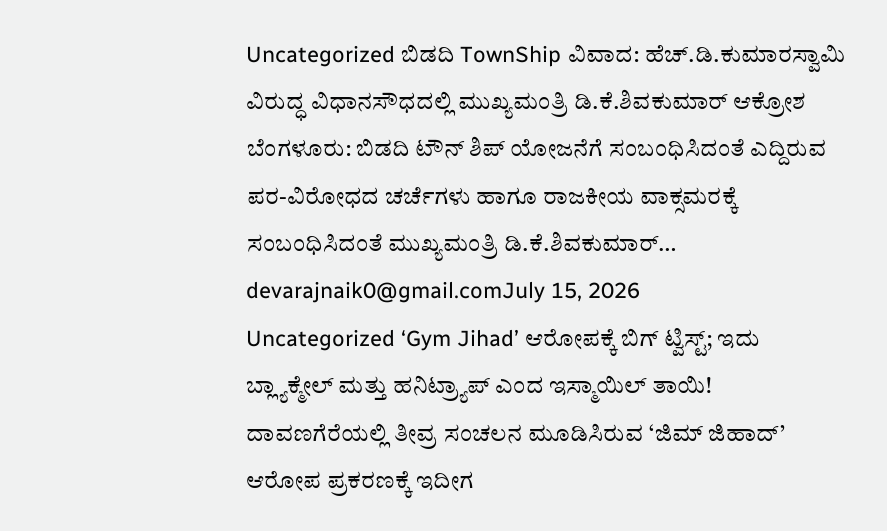Uncategorized ಬಿಡದಿ TownShip ವಿವಾದ: ಹೆಚ್.ಡಿ.ಕುಮಾರಸ್ವಾಮಿ ವಿರುದ್ಧ ವಿಧಾನಸೌಧದಲ್ಲಿ ಮುಖ್ಯಮಂತ್ರಿ ಡಿ.ಕೆ.ಶಿವಕುಮಾರ್ ಆಕ್ರೋಶ ಬೆಂಗಳೂರು: ಬಿಡದಿ ಟೌನ್ ಶಿಪ್ ಯೋಜನೆಗೆ ಸಂಬಂಧಿಸಿದಂತೆ ಎದ್ದಿರುವ ಪರ-ವಿರೋಧದ ಚರ್ಚೆಗಳು ಹಾಗೂ ರಾಜಕೀಯ ವಾಕ್ಸಮರಕ್ಕೆ ಸಂಬಂಧಿಸಿದಂತೆ ಮುಖ್ಯಮಂತ್ರಿ ಡಿ.ಕೆ.ಶಿವಕುಮಾರ್… devarajnaik0@gmail.comJuly 15, 2026
Uncategorized ‘Gym Jihad’ ಆರೋಪಕ್ಕೆ ಬಿಗ್ ಟ್ವಿಸ್ಟ್; ಇದು ಬ್ಲ್ಯಾಕ್ಮೇಲ್ ಮತ್ತು ಹನಿಟ್ರ್ಯಾಪ್ ಎಂದ ಇಸ್ಮಾಯಿಲ್ ತಾಯಿ! ದಾವಣಗೆರೆಯಲ್ಲಿ ತೀವ್ರ ಸಂಚಲನ ಮೂಡಿಸಿರುವ ‘ಜಿಮ್ ಜಿಹಾದ್’ ಆರೋಪ ಪ್ರಕರಣಕ್ಕೆ ಇದೀಗ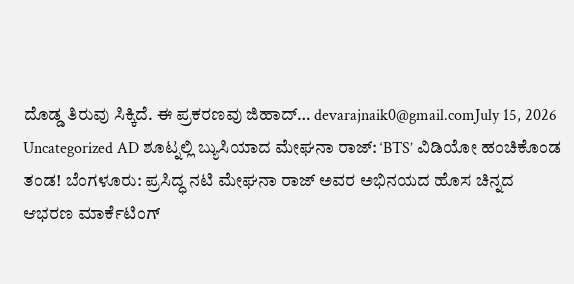ದೊಡ್ಡ ತಿರುವು ಸಿಕ್ಕಿದೆ. ಈ ಪ್ರಕರಣವು ಜಿಹಾದ್… devarajnaik0@gmail.comJuly 15, 2026
Uncategorized AD ಶೂಟ್ನಲ್ಲಿ ಬ್ಯುಸಿಯಾದ ಮೇಘನಾ ರಾಜ್: ‘BTS’ ವಿಡಿಯೋ ಹಂಚಿಕೊಂಡ ತಂಡ! ಬೆಂಗಳೂರು: ಪ್ರಸಿದ್ಧ ನಟಿ ಮೇಘನಾ ರಾಜ್ ಅವರ ಅಭಿನಯದ ಹೊಸ ಚಿನ್ನದ ಆಭರಣ ಮಾರ್ಕೆಟಿಂಗ್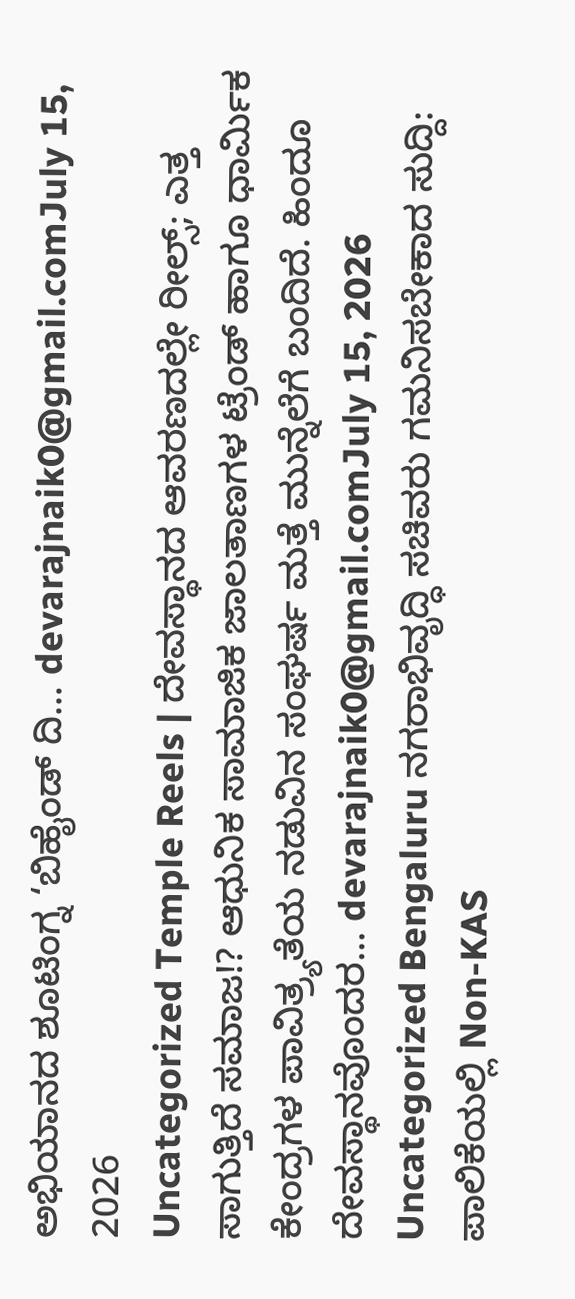ಅಭಿಯಾನದ ಶೂಟಿಂಗ್ನ ‘ಬಿಹೈಂಡ್ ದಿ… devarajnaik0@gmail.comJuly 15, 2026
Uncategorized Temple Reels | ದೇವಸ್ಥಾನದ ಆವರಣದಲ್ಲೇ ರೀಲ್ಸ್; ಎತ್ತ ಸಾಗುತ್ತಿದೆ ಸಮಾಜ!? ಆಧುನಿಕ ಸಾಮಾಜಿಕ ಜಾಲತಾಣಗಳ ಟ್ರೆಂಡ್ ಹಾಗೂ ಧಾರ್ಮಿಕ ಕೇಂದ್ರಗಳ ಪಾವಿತ್ರ್ಯತೆಯ ನಡುವಿನ ಸಂಘರ್ಷ ಮತ್ತೆ ಮುನ್ನೆಲೆಗೆ ಬಂದಿದೆ. ಹಿಂದೂ ದೇವಸ್ಥಾನವೊಂದರ… devarajnaik0@gmail.comJuly 15, 2026
Uncategorized Bengaluru ನಗರಾಭಿವೃದ್ಧಿ ಸಚಿವರು ಗಮನಿಸಬೇಕಾದ ಸುದ್ದಿ: ಪಾಲಿಕೆಯಲ್ಲಿ Non-KAS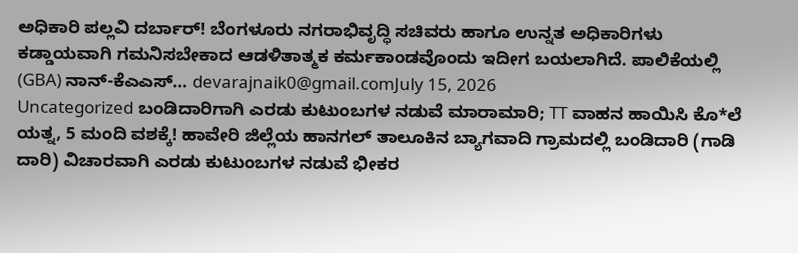ಅಧಿಕಾರಿ ಪಲ್ಲವಿ ದರ್ಬಾರ್! ಬೆಂಗಳೂರು ನಗರಾಭಿವೃದ್ಧಿ ಸಚಿವರು ಹಾಗೂ ಉನ್ನತ ಅಧಿಕಾರಿಗಳು ಕಡ್ಡಾಯವಾಗಿ ಗಮನಿಸಬೇಕಾದ ಆಡಳಿತಾತ್ಮಕ ಕರ್ಮಕಾಂಡವೊಂದು ಇದೀಗ ಬಯಲಾಗಿದೆ. ಪಾಲಿಕೆಯಲ್ಲಿ (GBA) ನಾನ್-ಕೆಎಎಸ್… devarajnaik0@gmail.comJuly 15, 2026
Uncategorized ಬಂಡಿದಾರಿಗಾಗಿ ಎರಡು ಕುಟುಂಬಗಳ ನಡುವೆ ಮಾರಾಮಾರಿ; TT ವಾಹನ ಹಾಯಿಸಿ ಕೊ*ಲೆ ಯತ್ನ, 5 ಮಂದಿ ವಶಕ್ಕೆ! ಹಾವೇರಿ ಜಿಲ್ಲೆಯ ಹಾನಗಲ್ ತಾಲೂಕಿನ ಬ್ಯಾಗವಾದಿ ಗ್ರಾಮದಲ್ಲಿ ಬಂಡಿದಾರಿ (ಗಾಡಿ ದಾರಿ) ವಿಚಾರವಾಗಿ ಎರಡು ಕುಟುಂಬಗಳ ನಡುವೆ ಭೀಕರ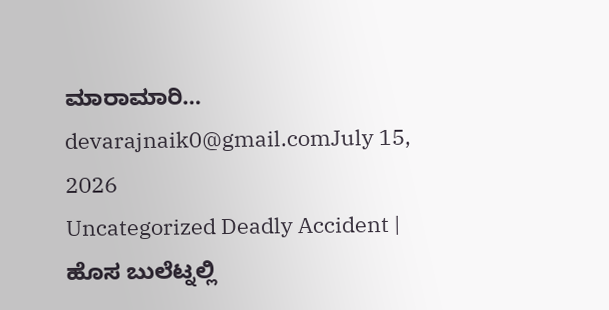ಮಾರಾಮಾರಿ… devarajnaik0@gmail.comJuly 15, 2026
Uncategorized Deadly Accident | ಹೊಸ ಬುಲೆಟ್ನಲ್ಲಿ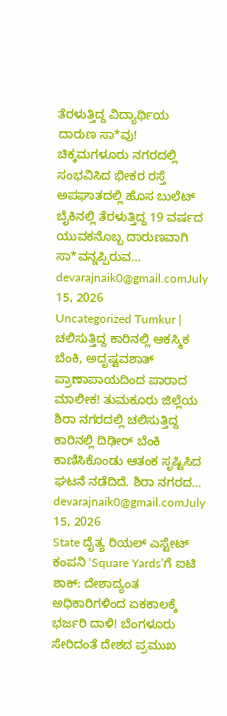ತೆರಳುತ್ತಿದ್ದ ವಿದ್ಯಾರ್ಥಿಯ ದಾರುಣ ಸಾ*ವು! ಚಿಕ್ಕಮಗಳೂರು ನಗರದಲ್ಲಿ ಸಂಭವಿಸಿದ ಭೀಕರ ರಸ್ತೆ ಅಪಘಾತದಲ್ಲಿ ಹೊಸ ಬುಲೆಟ್ ಬೈಕಿನಲ್ಲಿ ತೆರಳುತ್ತಿದ್ದ 19 ವರ್ಷದ ಯುವಕನೊಬ್ಬ ದಾರುಣವಾಗಿ ಸಾ*ವನ್ನಪ್ಪಿರುವ… devarajnaik0@gmail.comJuly 15, 2026
Uncategorized Tumkur | ಚಲಿಸುತ್ತಿದ್ದ ಕಾರಿನಲ್ಲಿ ಆಕಸ್ಮಿಕ ಬೆಂಕಿ, ಅದೃಷ್ಟವಶಾತ್ ಪ್ರಾಣಾಪಾಯದಿಂದ ಪಾರಾದ ಮಾಲೀಕ! ತುಮಕೂರು ಜಿಲ್ಲೆಯ ಶಿರಾ ನಗರದಲ್ಲಿ ಚಲಿಸುತ್ತಿದ್ದ ಕಾರಿನಲ್ಲಿ ದಿಢೀರ್ ಬೆಂಕಿ ಕಾಣಿಸಿಕೊಂಡು ಆತಂಕ ಸೃಷ್ಟಿಸಿದ ಘಟನೆ ನಡೆದಿದೆ. ಶಿರಾ ನಗರದ… devarajnaik0@gmail.comJuly 15, 2026
State ದೈತ್ಯ ರಿಯಲ್ ಎಸ್ಟೇಟ್ ಕಂಪನಿ ‘Square Yards’ಗೆ ಐಟಿ ಶಾಕ್: ದೇಶಾದ್ಯಂತ ಅಧಿಕಾರಿಗಳಿಂದ ಏಕಕಾಲಕ್ಕೆ ಭರ್ಜರಿ ದಾಳಿ! ಬೆಂಗಳೂರು ಸೇರಿದಂತೆ ದೇಶದ ಪ್ರಮುಖ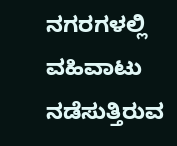ನಗರಗಳಲ್ಲಿ ವಹಿವಾಟು ನಡೆಸುತ್ತಿರುವ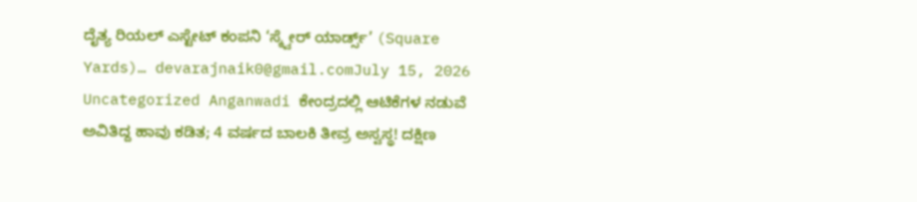ದೈತ್ಯ ರಿಯಲ್ ಎಸ್ಟೇಟ್ ಕಂಪನಿ ‘ಸ್ಕ್ವೇರ್ ಯಾರ್ಡ್ಸ್’ (Square Yards)… devarajnaik0@gmail.comJuly 15, 2026
Uncategorized Anganwadi ಕೇಂದ್ರದಲ್ಲಿ ಆಟಿಕೆಗಳ ನಡುವೆ ಅವಿತಿದ್ದ ಹಾವು ಕಡಿತ; 4 ವರ್ಷದ ಬಾಲಕಿ ತೀವ್ರ ಅಸ್ವಸ್ಥ! ದಕ್ಷಿಣ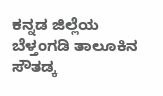ಕನ್ನಡ ಜಿಲ್ಲೆಯ ಬೆಳ್ತಂಗಡಿ ತಾಲೂಕಿನ ಸೌತಡ್ಕ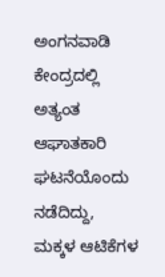ಅಂಗನವಾಡಿ ಕೇಂದ್ರದಲ್ಲಿ ಅತ್ಯಂತ ಆಘಾತಕಾರಿ ಘಟನೆಯೊಂದು ನಡೆದಿದ್ದು, ಮಕ್ಕಳ ಆಟಿಕೆಗಳ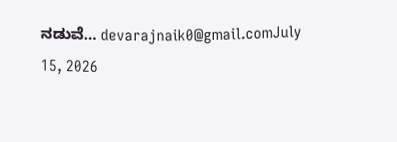ನಡುವೆ… devarajnaik0@gmail.comJuly 15, 2026